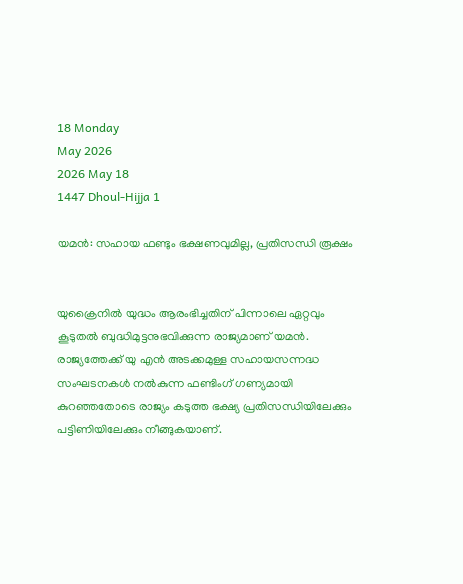18 Monday
May 2026
2026 May 18
1447 Dhoul-Hijja 1

യമന്‍: സഹായ ഫണ്ടും ഭക്ഷണവുമില്ല, പ്രതിസന്ധി രൂക്ഷം


യുക്രൈനില്‍ യുദ്ധം ആരംഭിച്ചതിന് പിന്നാലെ ഏറ്റവും കൂടുതല്‍ ബുദ്ധിമുട്ടനുഭവിക്കുന്ന രാജ്യമാണ് യമന്‍. രാജ്യത്തേക്ക് യു എന്‍ അടക്കമുള്ള സഹായസന്നദ്ധ സംഘടനകള്‍ നല്‍കുന്ന ഫണ്ടിംഗ് ഗണ്യമായി കുറഞ്ഞതോടെ രാജ്യം കടുത്ത ഭക്ഷ്യ പ്രതിസന്ധിയിലേക്കും പട്ടിണിയിലേക്കും നീങ്ങുകയാണ്.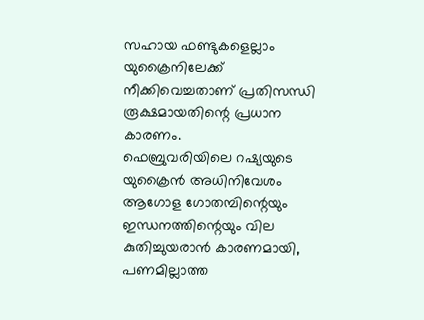സഹായ ഫണ്ടുകളെല്ലാം യുക്രൈനിലേക്ക് നീക്കിവെച്ചതാണ് പ്രതിസന്ധി രൂക്ഷമായതിന്റെ പ്രധാന കാരണം.
ഫെബ്രുവരിയിലെ റഷ്യയുടെ യുക്രൈന്‍ അധിനിവേശം ആഗോള ഗോതമ്പിന്റെയും ഇന്ധനത്തിന്റെയും വില കുതിച്ചുയരാന്‍ കാരണമായി, പണമില്ലാത്ത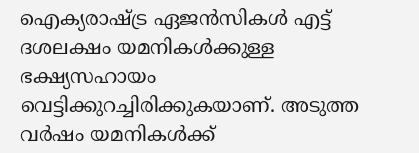ഐക്യരാഷ്ട്ര ഏജന്‍സികള്‍ എട്ട് ദശലക്ഷം യമനികള്‍ക്കുള്ള ഭക്ഷ്യസഹായം വെട്ടിക്കുറച്ചിരിക്കുകയാണ്. അടുത്ത വര്‍ഷം യമനികള്‍ക്ക്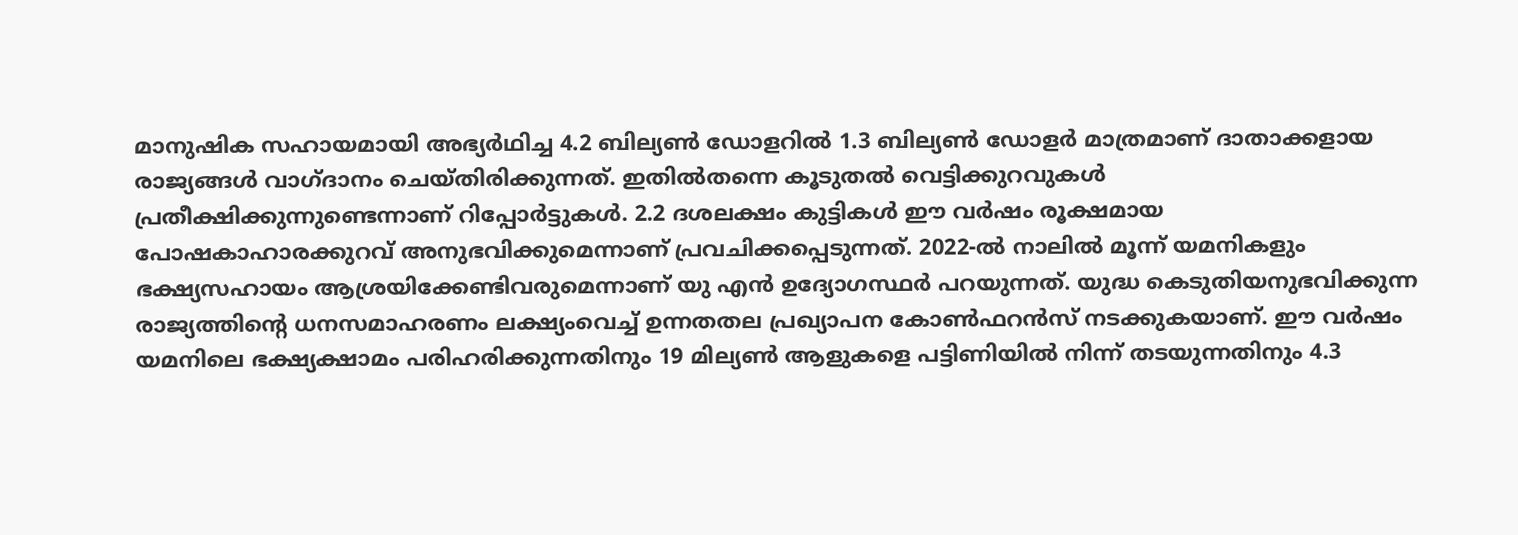മാനുഷിക സഹായമായി അഭ്യര്‍ഥിച്ച 4.2 ബില്യണ്‍ ഡോളറില്‍ 1.3 ബില്യണ്‍ ഡോളര്‍ മാത്രമാണ് ദാതാക്കളായ രാജ്യങ്ങള്‍ വാഗ്ദാനം ചെയ്തിരിക്കുന്നത്. ഇതില്‍തന്നെ കൂടുതല്‍ വെട്ടിക്കുറവുകള്‍ പ്രതീക്ഷിക്കുന്നുണ്ടെന്നാണ് റിപ്പോര്‍ട്ടുകള്‍. 2.2 ദശലക്ഷം കുട്ടികള്‍ ഈ വര്‍ഷം രൂക്ഷമായ പോഷകാഹാരക്കുറവ് അനുഭവിക്കുമെന്നാണ് പ്രവചിക്കപ്പെടുന്നത്. 2022-ല്‍ നാലില്‍ മൂന്ന് യമനികളും ഭക്ഷ്യസഹായം ആശ്രയിക്കേണ്ടിവരുമെന്നാണ് യു എന്‍ ഉദ്യോഗസ്ഥര്‍ പറയുന്നത്. യുദ്ധ കെടുതിയനുഭവിക്കുന്ന രാജ്യത്തിന്റെ ധനസമാഹരണം ലക്ഷ്യംവെച്ച് ഉന്നതതല പ്രഖ്യാപന കോണ്‍ഫറന്‍സ് നടക്കുകയാണ്. ഈ വര്‍ഷം യമനിലെ ഭക്ഷ്യക്ഷാമം പരിഹരിക്കുന്നതിനും 19 മില്യണ്‍ ആളുകളെ പട്ടിണിയില്‍ നിന്ന് തടയുന്നതിനും 4.3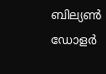ബില്യണ്‍ ഡോളര്‍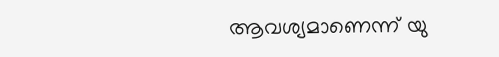ആവശ്യമാണെന്ന് യു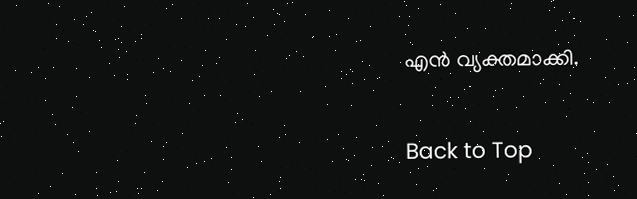എന്‍ വ്യക്തമാക്കി.

Back to Top